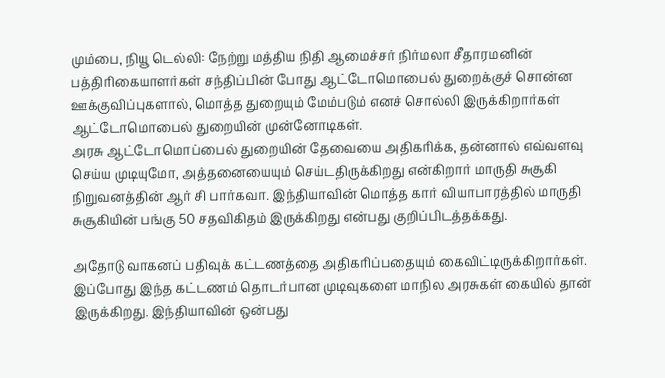மும்பை, நியூ டெல்லி: நேற்று மத்திய நிதி ஆமைச்சர் நிர்மலா சீதாரமனின் பத்திரிகையாளர்கள் சந்திப்பின் போது ஆட்டோமொபைல் துறைக்குச் சொன்ன ஊக்குவிப்புகளால், மொத்த துறையும் மேம்படும் எனச் சொல்லி இருக்கிறார்கள் ஆட்டோமொபைல் துறையின் முன்னோடிகள்.
அரசு ஆட்டோமொப்பைல் துறையின் தேவையை அதிகரிக்க, தன்னால் எவ்வளவு செய்ய முடியுமோ, அத்தனையையும் செய்டதிருக்கிறது என்கிறார் மாருதி சுசூகி நிறுவனத்தின் ஆர் சி பார்கவா. இந்தியாவின் மொத்த கார் வியாபாரத்தில் மாருதி சுசூகியின் பங்கு 50 சதவிகிதம் இருக்கிறது என்பது குறிப்பிடத்தக்கது.

அதோடு வாகனப் பதிவுக் கட்டணத்தை அதிகரிப்பதையும் கைவிட்டிருக்கிறார்கள். இப்போது இந்த கட்டணம் தொடர்பான முடிவுகளை மாநில அரசுகள் கையில் தான் இருக்கிறது. இந்தியாவின் ஒன்பது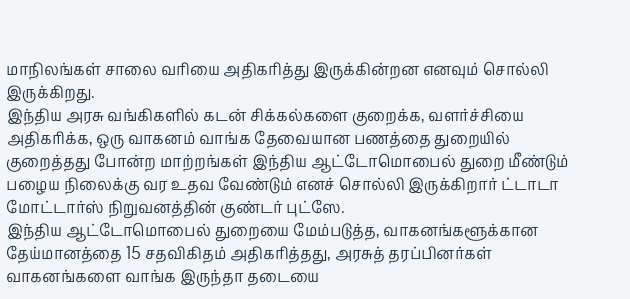மாநிலங்கள் சாலை வரியை அதிகரித்து இருக்கின்றன எனவும் சொல்லி இருக்கிறது.
இந்திய அரசு வங்கிகளில் கடன் சிக்கல்களை குறைக்க, வளர்ச்சியை அதிகரிக்க, ஒரு வாகனம் வாங்க தேவையான பணத்தை துறையில் குறைத்தது போன்ற மாற்றங்கள் இந்திய ஆட்டோமொபைல் துறை மீண்டும் பழைய நிலைக்கு வர உதவ வேண்டும் எனச் சொல்லி இருக்கிறார் ட்டாடா மோட்டார்ஸ் நிறுவனத்தின் குண்டர் புட்ஸே.
இந்திய ஆட்டோமொபைல் துறையை மேம்படுத்த, வாகனங்களூக்கான தேய்மானத்தை 15 சதவிகிதம் அதிகரித்தது, அரசுத் தரப்பினர்கள் வாகனங்களை வாங்க இருந்தா தடையை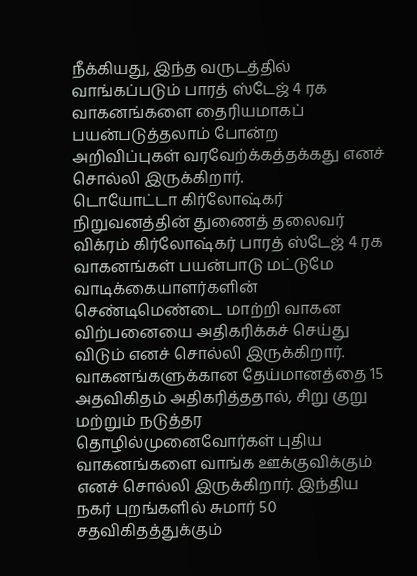நீக்கியது, இந்த வருடத்தில் வாங்கப்படும் பாரத் ஸ்டேஜ் 4 ரக வாகனங்களை தைரியமாகப் பயன்படுத்தலாம் போன்ற அறிவிப்புகள் வரவேற்க்கத்தக்கது எனச் சொல்லி இருக்கிறார்.
டொயோட்டா கிர்லோஷ்கர் நிறுவனத்தின் துணைத் தலைவர் விக்ரம் கிர்லோஷ்கர் பாரத் ஸ்டேஜ் 4 ரக வாகனங்கள் பயன்பாடு மட்டுமே வாடிக்கையாளர்களின் செண்டிமெண்டை மாற்றி வாகன விற்பனையை அதிகரிக்கச் செய்து விடும் எனச் சொல்லி இருக்கிறார்.
வாகனங்களுக்கான தேய்மானத்தை 15 அதவிகிதம் அதிகரித்ததால், சிறு குறு மற்றும் நடுத்தர தொழில்முனைவோர்கள் புதிய வாகனங்களை வாங்க ஊக்குவிக்கும் எனச் சொல்லி இருக்கிறார். இந்திய நகர் புறங்களில் சுமார் 50 சதவிகிதத்துக்கும்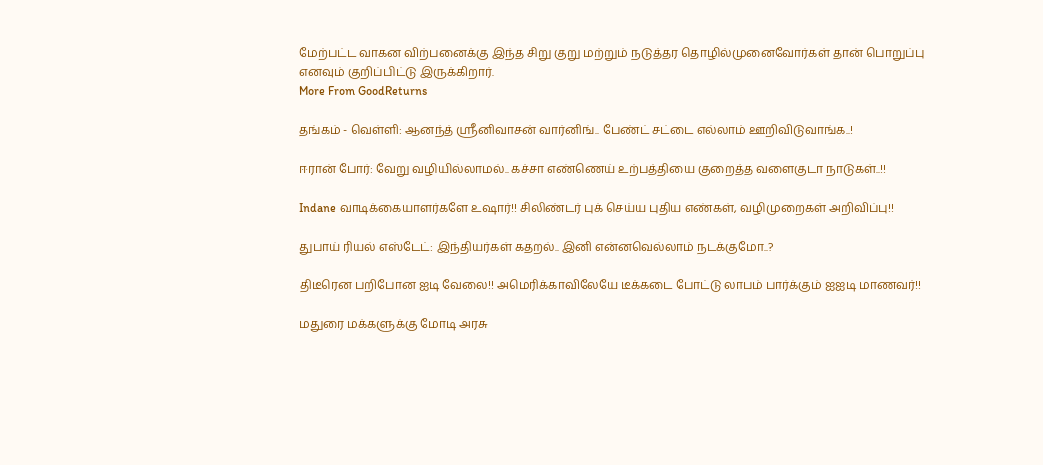மேற்பட்ட வாகன விற்பனைக்கு இந்த சிறு குறு மற்றும் நடுத்தர தொழில்முனைவோர்கள் தான் பொறுப்பு எனவும் குறிப்பிட்டு இருக்கிறார்.
More From GoodReturns

தங்கம் - வெள்ளி: ஆனந்த் ஸ்ரீனிவாசன் வார்னிங்.. பேண்ட் சட்டை எல்லாம் ஊறிவிடுவாங்க..!

ஈரான் போர்: வேறு வழியில்லாமல்.. கச்சா எண்ணெய் உற்பத்தியை குறைத்த வளைகுடா நாடுகள்..!!

Indane வாடிக்கையாளர்களே உஷார்!! சிலிண்டர் புக் செய்ய புதிய எண்கள், வழிமுறைகள் அறிவிப்பு!!

துபாய் ரியல் எஸ்டேட்: இந்தியர்கள் கதறல்.. இனி என்னவெல்லாம் நடக்குமோ..?

திடீரென பறிபோன ஐடி வேலை!! அமெரிக்காவிலேயே டீக்கடை போட்டு லாபம் பார்க்கும் ஐஐடி மாணவர்!!

மதுரை மக்களுக்கு மோடி அரசு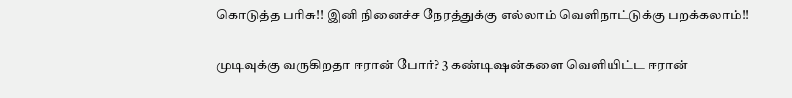கொடுத்த பரிசு!! இனி நினைச்ச நேரத்துக்கு எல்லாம் வெளிநாட்டுக்கு பறக்கலாம்!!

முடிவுக்கு வருகிறதா ஈரான் போர்? 3 கண்டிஷன்களை வெளியிட்ட ஈரான்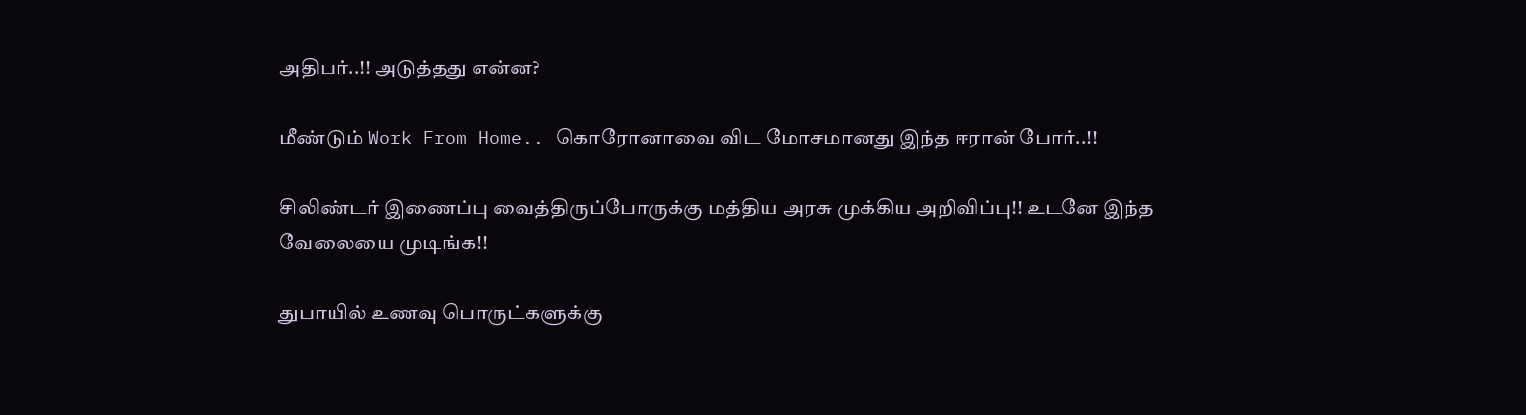அதிபர்..!! அடுத்தது என்ன?

மீண்டும் Work From Home.. கொரோனாவை விட மோசமானது இந்த ஈரான் போர்..!!

சிலிண்டர் இணைப்பு வைத்திருப்போருக்கு மத்திய அரசு முக்கிய அறிவிப்பு!! உடனே இந்த வேலையை முடிங்க!!

துபாயில் உணவு பொருட்களுக்கு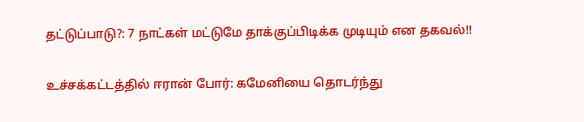தட்டுப்பாடு?: 7 நாட்கள் மட்டுமே தாக்குப்பிடிக்க முடியும் என தகவல்!!

உச்சக்கட்டத்தில் ஈரான் போர்: கமேனியை தொடர்ந்து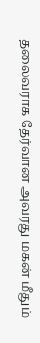தலைவராக தேர்வான அவரது மகன் மீதும்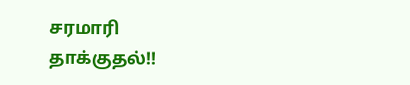சரமாரி தாக்குதல்!!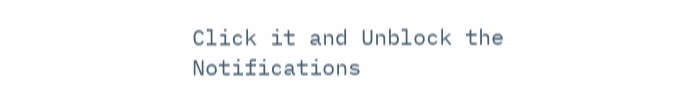Click it and Unblock the Notifications